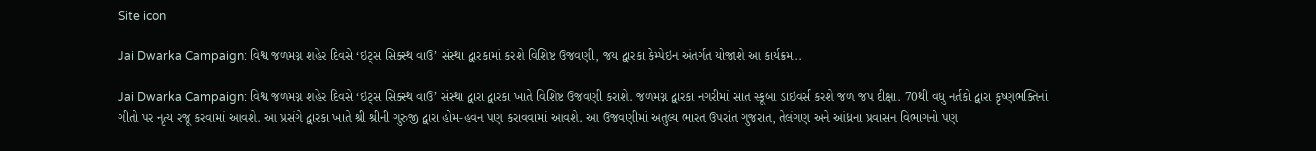Site icon

Jai Dwarka Campaign: વિશ્વ જળમગ્ન શહેર દિવસે ‘ઇટ્સ સિક્સ્થ વાઉ’ સંસ્થા દ્વારકામાં કરશે વિશિષ્ટ ઉજવણી, જય દ્વારકા કેમ્પેઇન અંતર્ગત યોજાશે આ કાર્યક્રમ..

Jai Dwarka Campaign: વિશ્વ જળમગ્ન શહેર દિવસે ‘ઇટ્સ સિક્સ્થ વાઉ’ સંસ્થા દ્વારા દ્વારકા ખાતે વિશિષ્ટ ઉજવણી કરાશે. જળમગ્ન દ્વારકા નગરીમાં સાત સ્કૂબા ડાઇવર્સ કરશે જળ જપ દીક્ષા. 70થી વધુ નર્તકો દ્વારા કૃષ્ણભક્તિનાં ગીતો પર નૃત્ય રજૂ કરવામાં આવશે. આ પ્રસંગે દ્વારકા ખાતે શ્રી શ્રીની ગુરુજી દ્વારા હોમ-હવન પણ કરાવવામાં આવશે. આ ઉજવણીમાં અતુલ્ય ભારત ઉપરાંત ગુજરાત, તેલંગણ અને આંધ્રના પ્રવાસન વિભાગનો પણ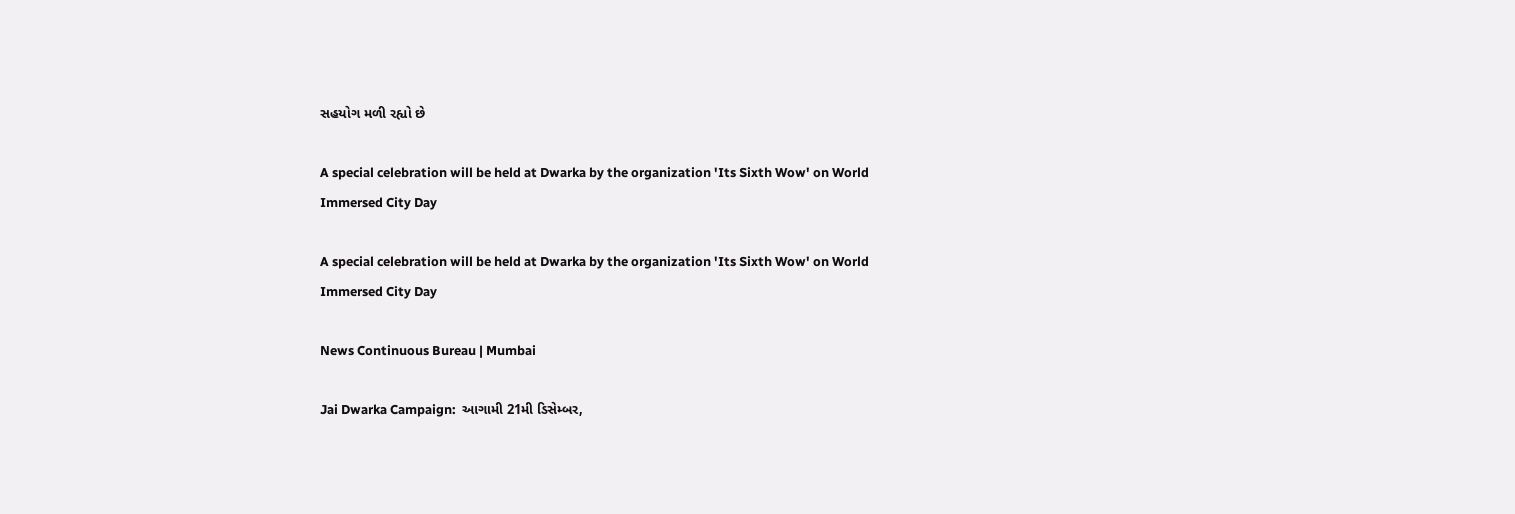સહયોગ મળી રહ્યો છે

A special celebration will be held at Dwarka by the organization 'Its Sixth Wow' on World Immersed City Day

A special celebration will be held at Dwarka by the organization 'Its Sixth Wow' on World Immersed City Day

News Continuous Bureau | Mumbai

Jai Dwarka Campaign:  આગામી 21મી ડિસેમ્બર,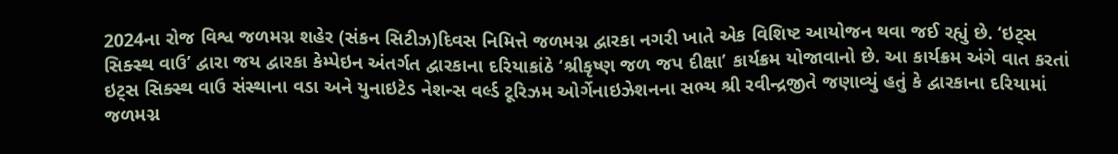2024ના રોજ વિશ્વ જળમગ્ન શહેર (સંકન સિટીઝ)દિવસ નિમિત્તે જળમગ્ન દ્વારકા નગરી ખાતે એક વિશિષ્ટ આયોજન થવા જઈ રહ્યું છે. ‘ઇટ્સ સિક્સ્થ વાઉ’ દ્વારા જય દ્વારકા કેમ્પેઇન અંતર્ગત દ્વારકાના દરિયાકાંઠે ‘શ્રીકૃષ્ણ જળ જપ દીક્ષા’ કાર્યક્રમ યોજાવાનો છે. આ કાર્યક્રમ અંગે વાત કરતાં ઇટ્સ સિક્સ્થ વાઉ સંસ્થાના વડા અને યુનાઇટેડ નેશન્સ વર્લ્ડ ટૂરિઝમ ઓર્ગેનાઇઝેશનના સભ્ય શ્રી રવીન્દ્રજીતે જણાવ્યું હતું કે દ્વારકાના દરિયામાં જળમગ્ન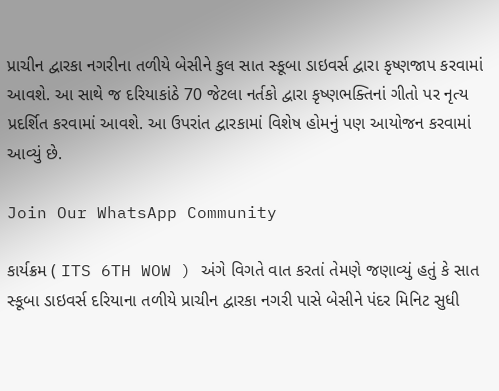પ્રાચીન દ્વારકા નગરીના તળીયે બેસીને કુલ સાત સ્કૂબા ડાઇવર્સ દ્વારા કૃષ્ણજાપ કરવામાં આવશે. આ સાથે જ દરિયાકાંઠે 70 જેટલા નર્તકો દ્વારા કૃષ્ણભક્તિનાં ગીતો પર નૃત્ય પ્રદર્શિત કરવામાં આવશે. આ ઉપરાંત દ્વારકામાં વિશેષ હોમનું પણ આયોજન કરવામાં આવ્યું છે.

Join Our WhatsApp Community

કાર્યક્રમ ( ITS 6TH WOW ) અંગે વિગતે વાત કરતાં તેમણે જણાવ્યું હતું કે સાત સ્કૂબા ડાઇવર્સ દરિયાના તળીયે પ્રાચીન દ્વારકા નગરી પાસે બેસીને પંદર મિનિટ સુધી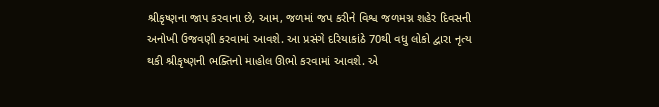શ્રીકૃષ્ણના જાપ કરવાના છે, આમ, જળમાં જપ કરીને વિશ્વ જળમગ્ન શહેર દિવસની અનોખી ઉજવણી કરવામાં આવશે. આ પ્રસંગે દરિયાકાંઠે 70થી વધુ લોકો દ્વારા નૃત્ય થકી શ્રીકૃષ્ણની ભક્તિનો માહોલ ઊભો કરવામાં આવશે. એ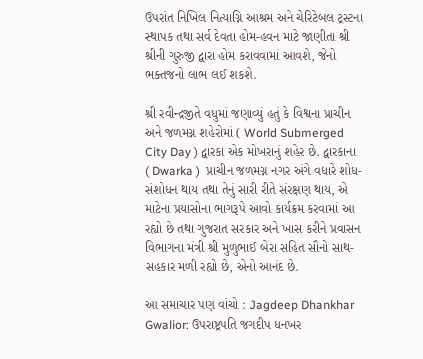ઉપરાંત નિખિલ નિત્યાગ્નિ આશ્રમ અને ચેરિટેબલ ટ્રસ્ટના સ્થાપક તથા સર્વ દેવતા હોમ-હવન માટે જાણીતા શ્રી શ્રીની ગુરુજી દ્વારા હોમ કરાવવામાં આવશે, જેનો ભક્તજનો લાભ લઈ શકશે.

શ્રી રવીન્દ્રજીતે વધુમાં જણાવ્યું હતું કે વિશ્વના પ્રાચીન અને જળમગ્ન શહેરોમાં ( World Submerged City Day ) દ્વારકા એક મોખરાનું શહેર છે. દ્વારકાના ( Dwarka )  પ્રાચીન જળમગ્ન નગર અંગે વધારે શોધ-સંશોધન થાય તથા તેનું સારી રીતે સંરક્ષણ થાય, એ માટેના પ્રયાસોના ભાગરૂપે આવો કાર્યક્રમ કરવામાં આ રહ્યો છે તથા ગુજરાત સરકાર અને ખાસ કરીને પ્રવાસન વિભાગના મંત્રી શ્રી મુળુભાઈ બેરા સહિત સૌનો સાથ-સહકાર મળી રહ્યો છે, એનો આનંદ છે.

આ સમાચાર પણ વાંચો : Jagdeep Dhankhar Gwalior: ઉપરાષ્ટ્રપતિ જગદીપ ધનખર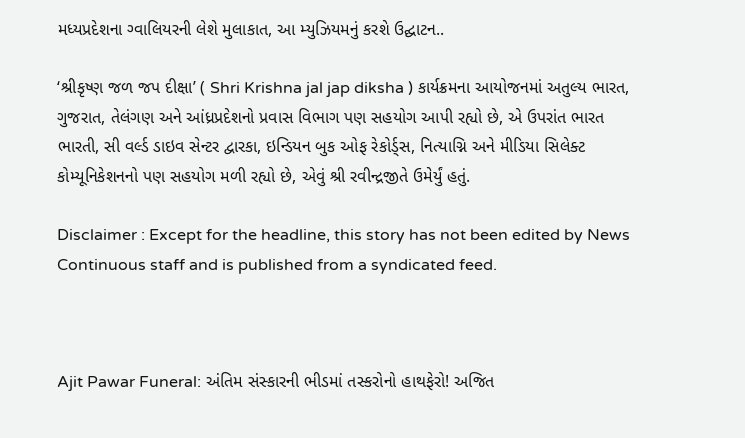મધ્યપ્રદેશના ગ્વાલિયરની લેશે મુલાકાત, આ મ્યુઝિયમનું કરશે ઉદ્ઘાટન..

‘શ્રીકૃષ્ણ જળ જપ દીક્ષા’ ( Shri Krishna jal jap diksha ) કાર્યક્રમના આયોજનમાં અતુલ્ય ભારત, ગુજરાત, તેલંગણ અને આંધ્રપ્રદેશનો પ્રવાસ વિભાગ પણ સહયોગ આપી રહ્યો છે, એ ઉપરાંત ભારત ભારતી, સી વર્લ્ડ ડાઇવ સેન્ટર દ્વારકા, ઇન્ડિયન બુક ઓફ રેકોર્ડ્સ, નિત્યાગ્નિ અને મીડિયા સિલેક્ટ કોમ્યૂનિકેશનનો પણ સહયોગ મળી રહ્યો છે, એવું શ્રી રવીન્દ્રજીતે ઉમેર્યું હતું.

Disclaimer : Except for the headline, this story has not been edited by News Continuous staff and is published from a syndicated feed.



Ajit Pawar Funeral: અંતિમ સંસ્કારની ભીડમાં તસ્કરોનો હાથફેરો! અજિત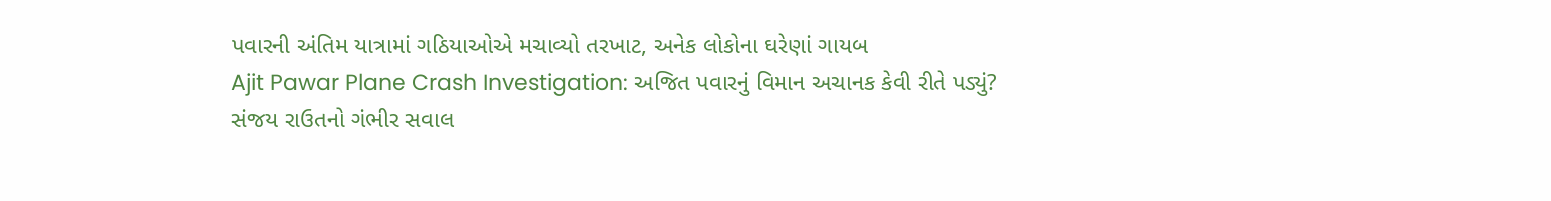પવારની અંતિમ યાત્રામાં ગઠિયાઓએ મચાવ્યો તરખાટ, અનેક લોકોના ઘરેણાં ગાયબ
Ajit Pawar Plane Crash Investigation: અજિત પવારનું વિમાન અચાનક કેવી રીતે પડ્યું? સંજય રાઉતનો ગંભીર સવાલ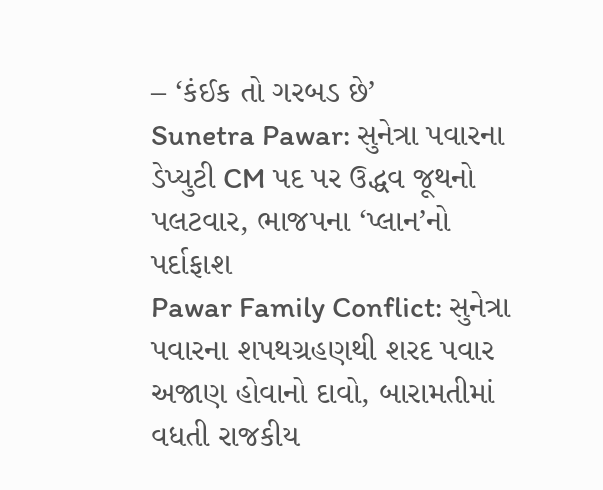– ‘કંઈક તો ગરબડ છે’
Sunetra Pawar: સુનેત્રા પવારના ડેપ્યુટી CM પદ પર ઉદ્ધવ જૂથનો પલટવાર, ભાજપના ‘પ્લાન’નો પર્દાફાશ
Pawar Family Conflict: સુનેત્રા પવારના શપથગ્રહણથી શરદ પવાર અજાણ હોવાનો દાવો, બારામતીમાં વધતી રાજકીય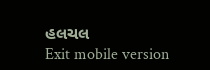હલચલ
Exit mobile version